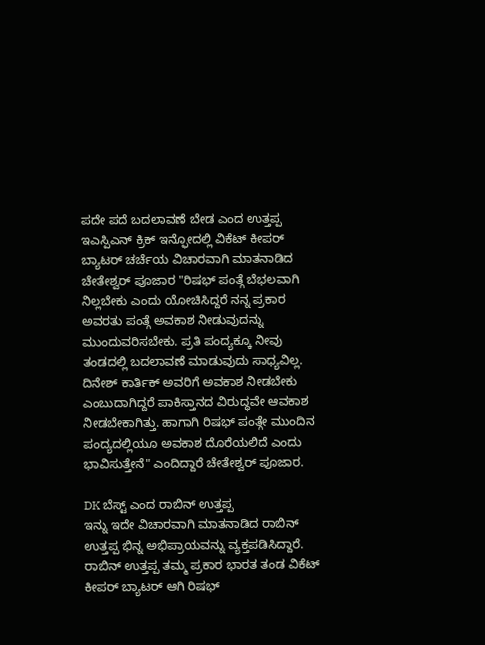ಪದೇ ಪದೆ ಬದಲಾವಣೆ ಬೇಡ ಎಂದ ಉತ್ತಪ್ಪ
ಇಎಸ್ಪಿಎನ್ ಕ್ರಿಕ್ ಇನ್ಫೋದಲ್ಲಿ ವಿಕೆಟ್ ಕೀಪರ್ ಬ್ಯಾಟರ್ ಚರ್ಚೆಯ ವಿಚಾರವಾಗಿ ಮಾತನಾಡಿದ ಚೇತೇಶ್ವರ್ ಪೂಜಾರ "ರಿಷಭ್ ಪಂತ್ಗೆ ಬೆಭಲವಾಗಿ ನಿಲ್ಲಬೇಕು ಎಂದು ಯೋಚಿಸಿದ್ದರೆ ನನ್ನ ಪ್ರಕಾರ ಅವರತು ಪಂತ್ಗೆ ಅವಕಾಶ ನೀಡುವುದನ್ನು ಮುಂದುವರಿಸಬೇಕು. ಪ್ರತಿ ಪಂದ್ಯಕ್ಕೂ ನೀವು ತಂಡದಲ್ಲಿ ಬದಲಾವಣೆ ಮಾಡುವುದು ಸಾಧ್ಯವಿಲ್ಲ. ದಿನೇಶ್ ಕಾರ್ತಿಕ್ ಅವರಿಗೆ ಅವಕಾಶ ನೀಡಬೇಕು ಎಂಬುದಾಗಿದ್ದರೆ ಪಾಕಿಸ್ತಾನದ ವಿರುದ್ಧವೇ ಆವಕಾಶ ನೀಡಬೇಕಾಗಿತ್ತು. ಹಾಗಾಗಿ ರಿಷಭ್ ಪಂತ್ಗೇ ಮುಂದಿನ ಪಂದ್ಯದಲ್ಲಿಯೂ ಅವಕಾಶ ದೊರೆಯಲಿದೆ ಎಂದು ಭಾವಿಸುತ್ತೇನೆ" ಎಂದಿದ್ದಾರೆ ಚೇತೇಶ್ವರ್ ಪೂಜಾರ.

DK ಬೆಸ್ಟ್ ಎಂದ ರಾಬಿನ್ ಉತ್ತಪ್ಪ
ಇನ್ನು ಇದೇ ವಿಚಾರವಾಗಿ ಮಾತನಾಡಿದ ರಾಬಿನ್ ಉತ್ತಪ್ಪ ಭಿನ್ನ ಅಭಿಪ್ರಾಯವನ್ನು ವ್ಯಕ್ತಪಡಿಸಿದ್ದಾರೆ. ರಾಬಿನ್ ಉತ್ತಪ್ಪ ತಮ್ಮ ಪ್ರಕಾರ ಭಾರತ ತಂಡ ವಿಕೆಟ್ ಕೀಪರ್ ಬ್ಯಾಟರ್ ಆಗಿ ರಿಷಭ್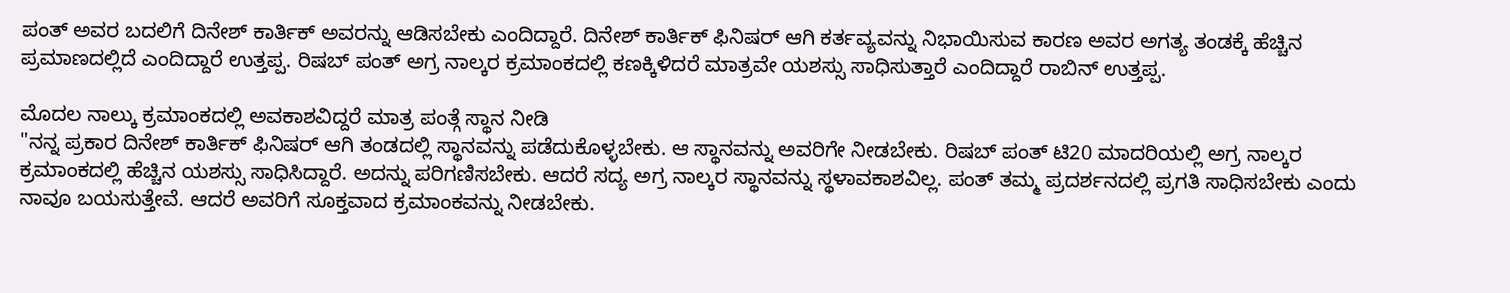ಪಂತ್ ಅವರ ಬದಲಿಗೆ ದಿನೇಶ್ ಕಾರ್ತಿಕ್ ಅವರನ್ನು ಆಡಿಸಬೇಕು ಎಂದಿದ್ದಾರೆ. ದಿನೇಶ್ ಕಾರ್ತಿಕ್ ಫಿನಿಷರ್ ಆಗಿ ಕರ್ತವ್ಯವನ್ನು ನಿಭಾಯಿಸುವ ಕಾರಣ ಅವರ ಅಗತ್ಯ ತಂಡಕ್ಕೆ ಹೆಚ್ಚಿನ ಪ್ರಮಾಣದಲ್ಲಿದೆ ಎಂದಿದ್ದಾರೆ ಉತ್ತಪ್ಪ. ರಿಷಬ್ ಪಂತ್ ಅಗ್ರ ನಾಲ್ಕರ ಕ್ರಮಾಂಕದಲ್ಲಿ ಕಣಕ್ಕಿಳಿದರೆ ಮಾತ್ರವೇ ಯಶಸ್ಸು ಸಾಧಿಸುತ್ತಾರೆ ಎಂದಿದ್ದಾರೆ ರಾಬಿನ್ ಉತ್ತಪ್ಪ.

ಮೊದಲ ನಾಲ್ಕು ಕ್ರಮಾಂಕದಲ್ಲಿ ಅವಕಾಶವಿದ್ದರೆ ಮಾತ್ರ ಪಂತ್ಗೆ ಸ್ಥಾನ ನೀಡಿ
"ನನ್ನ ಪ್ರಕಾರ ದಿನೇಶ್ ಕಾರ್ತಿಕ್ ಫಿನಿಷರ್ ಆಗಿ ತಂಡದಲ್ಲಿ ಸ್ಥಾನವನ್ನು ಪಡೆದುಕೊಳ್ಳಬೇಕು. ಆ ಸ್ಥಾನವನ್ನು ಅವರಿಗೇ ನೀಡಬೇಕು. ರಿಷಬ್ ಪಂತ್ ಟಿ20 ಮಾದರಿಯಲ್ಲಿ ಅಗ್ರ ನಾಲ್ಕರ ಕ್ರಮಾಂಕದಲ್ಲಿ ಹೆಚ್ಚಿನ ಯಶಸ್ಸು ಸಾಧಿಸಿದ್ದಾರೆ. ಅದನ್ನು ಪರಿಗಣಿಸಬೇಕು. ಆದರೆ ಸದ್ಯ ಅಗ್ರ ನಾಲ್ಕರ ಸ್ಥಾನವನ್ನು ಸ್ಥಳಾವಕಾಶವಿಲ್ಲ. ಪಂತ್ ತಮ್ಮ ಪ್ರದರ್ಶನದಲ್ಲಿ ಪ್ರಗತಿ ಸಾಧಿಸಬೇಕು ಎಂದು ನಾವೂ ಬಯಸುತ್ತೇವೆ. ಆದರೆ ಅವರಿಗೆ ಸೂಕ್ತವಾದ ಕ್ರಮಾಂಕವನ್ನು ನೀಡಬೇಕು.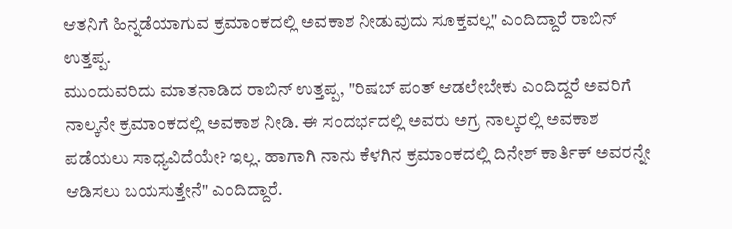ಆತನಿಗೆ ಹಿನ್ನಡೆಯಾಗುವ ಕ್ರಮಾಂಕದಲ್ಲಿ ಅವಕಾಶ ನೀಡುವುದು ಸೂಕ್ತವಲ್ಲ" ಎಂದಿದ್ದಾರೆ ರಾಬಿನ್ ಉತ್ತಪ್ಪ.
ಮುಂದುವರಿದು ಮಾತನಾಡಿದ ರಾಬಿನ್ ಉತ್ತಪ್ಪ, "ರಿಷಬ್ ಪಂತ್ ಆಡಲೇಬೇಕು ಎಂದಿದ್ದರೆ ಅವರಿಗೆ ನಾಲ್ಕನೇ ಕ್ರಮಾಂಕದಲ್ಲಿ ಅವಕಾಶ ನೀಡಿ. ಈ ಸಂದರ್ಭದಲ್ಲಿ ಅವರು ಅಗ್ರ ನಾಲ್ಕರಲ್ಲಿ ಅವಕಾಶ ಪಡೆಯಲು ಸಾಧ್ಯವಿದೆಯೇ? ಇಲ್ಲ. ಹಾಗಾಗಿ ನಾನು ಕೆಳಗಿನ ಕ್ರಮಾಂಕದಲ್ಲಿ ದಿನೇಶ್ ಕಾರ್ತಿಕ್ ಅವರನ್ನೇ ಆಡಿಸಲು ಬಯಸುತ್ತೇನೆ" ಎಂದಿದ್ದಾರೆ.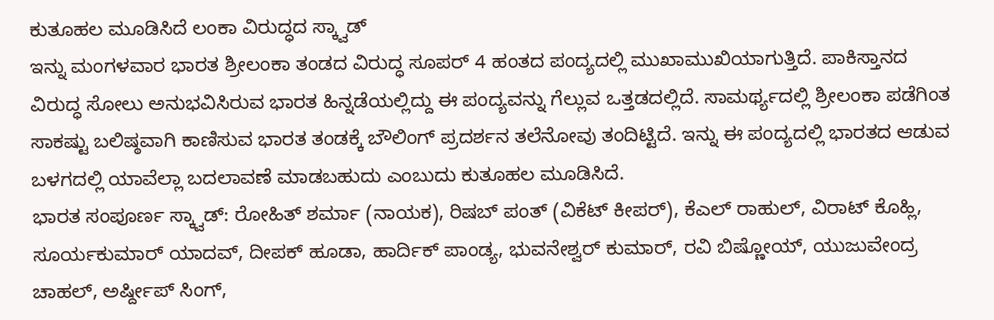ಕುತೂಹಲ ಮೂಡಿಸಿದೆ ಲಂಕಾ ವಿರುದ್ಧದ ಸ್ಕ್ವಾಡ್
ಇನ್ನು ಮಂಗಳವಾರ ಭಾರತ ಶ್ರೀಲಂಕಾ ತಂಡದ ವಿರುದ್ಧ ಸೂಪರ್ 4 ಹಂತದ ಪಂದ್ಯದಲ್ಲಿ ಮುಖಾಮುಖಿಯಾಗುತ್ತಿದೆ. ಪಾಕಿಸ್ತಾನದ ವಿರುದ್ಧ ಸೋಲು ಅನುಭವಿಸಿರುವ ಭಾರತ ಹಿನ್ನಡೆಯಲ್ಲಿದ್ದು ಈ ಪಂದ್ಯವನ್ನು ಗೆಲ್ಲುವ ಒತ್ತಡದಲ್ಲಿದೆ. ಸಾಮರ್ಥ್ಯದಲ್ಲಿ ಶ್ರೀಲಂಕಾ ಪಡೆಗಿಂತ ಸಾಕಷ್ಟು ಬಲಿಷ್ಠವಾಗಿ ಕಾಣಿಸುವ ಭಾರತ ತಂಡಕ್ಕೆ ಬೌಲಿಂಗ್ ಪ್ರದರ್ಶನ ತಲೆನೋವು ತಂದಿಟ್ಟಿದೆ. ಇನ್ನು ಈ ಪಂದ್ಯದಲ್ಲಿ ಭಾರತದ ಆಡುವ ಬಳಗದಲ್ಲಿ ಯಾವೆಲ್ಲಾ ಬದಲಾವಣೆ ಮಾಡಬಹುದು ಎಂಬುದು ಕುತೂಹಲ ಮೂಡಿಸಿದೆ.
ಭಾರತ ಸಂಪೂರ್ಣ ಸ್ಕ್ವಾಡ್: ರೋಹಿತ್ ಶರ್ಮಾ (ನಾಯಕ), ರಿಷಬ್ ಪಂತ್ (ವಿಕೆಟ್ ಕೀಪರ್), ಕೆಎಲ್ ರಾಹುಲ್, ವಿರಾಟ್ ಕೊಹ್ಲಿ, ಸೂರ್ಯಕುಮಾರ್ ಯಾದವ್, ದೀಪಕ್ ಹೂಡಾ, ಹಾರ್ದಿಕ್ ಪಾಂಡ್ಯ, ಭುವನೇಶ್ವರ್ ಕುಮಾರ್, ರವಿ ಬಿಷ್ಣೋಯ್, ಯುಜುವೇಂದ್ರ ಚಾಹಲ್, ಅರ್ಷ್ದೀಪ್ ಸಿಂಗ್,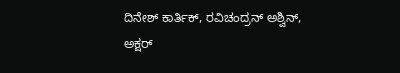ದಿನೇಶ್ ಕಾರ್ತಿಕ್, ರವಿಚಂದ್ರನ್ ಅಶ್ವಿನ್, ಅಕ್ಷರ್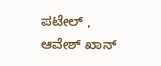ಪಟೇಲ್ , ಆವೇಶ್ ಖಾನ್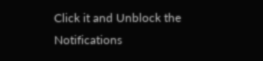Click it and Unblock the Notifications